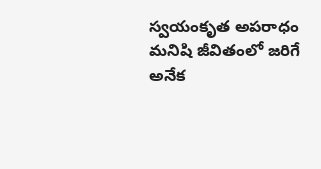స్వయంకృత అపరాధం మనిషి జీవితంలో జరిగే అనేక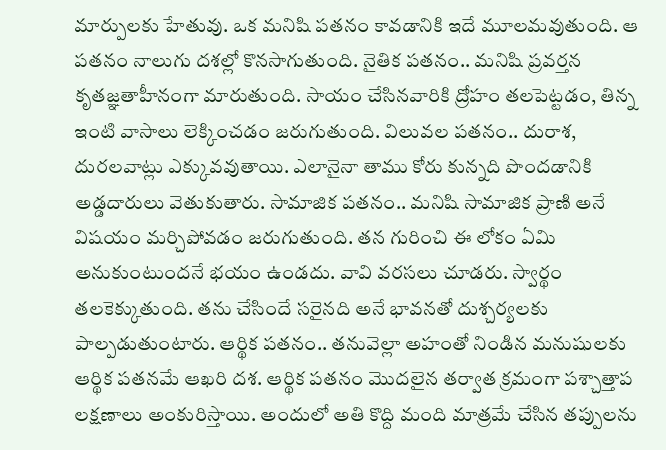మార్పులకు హేతువు. ఒక మనిషి పతనం కావడానికి ఇదే మూలమవుతుంది. ఆ పతనం నాలుగు దశల్లో కొనసాగుతుంది. నైతిక పతనం.. మనిషి ప్రవర్తన కృతజ్ఞతాహీనంగా మారుతుంది. సాయం చేసినవారికి ద్రోహం తలపెట్టడం, తిన్న ఇంటి వాసాలు లెక్కించడం జరుగుతుంది. విలువల పతనం.. దురాశ, దురలవాట్లు ఎక్కువవుతాయి. ఎలానైనా తాము కోరు కున్నది పొందడానికి అడ్డదారులు వెతుకుతారు. సామాజిక పతనం.. మనిషి సామాజిక ప్రాణి అనే విషయం మర్చిపోవడం జరుగుతుంది. తన గురించి ఈ లోకం ఏమి అనుకుంటుందనే భయం ఉండదు. వావి వరసలు చూడరు. స్వార్థం తలకెక్కుతుంది. తను చేసిందే సరైనది అనే భావనతో దుశ్చర్యలకు పాల్పడుతుంటారు. ఆర్థిక పతనం.. తనువెల్లా అహంతో నిండిన మనుషులకు ఆర్థిక పతనమే ఆఖరి దశ. ఆర్థిక పతనం మొదలైన తర్వాత క్రమంగా పశ్చాత్తాప లక్షణాలు అంకురిస్తాయి. అందులో అతి కొద్ది మంది మాత్రమే చేసిన తప్పులను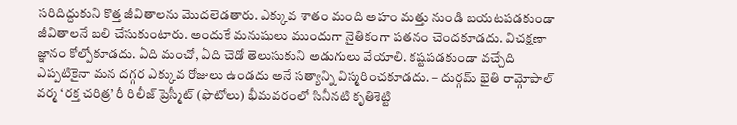సరిదిద్దుకుని కొత్త జీవితాలను మొదలెడతారు. ఎక్కువ శాతం మంది అహం మత్తు నుండి బయటపడకుండా జీవితాలనే బలి చేసుకుంటారు. అందుకే మనుషులు ముందుగా నైతికంగా పతనం చెందకూడదు. విచక్షణా జ్ఞానం కోల్పోకూడదు. ఏది మంచో, ఏది చెడో తెలుసుకుని అడుగులు వేయాలి. కష్టపడకుండా వచ్చేది ఎప్పటికైనా మన దగ్గర ఎక్కువ రోజులు ఉండదు అనే సత్యాన్ని విస్మరించకూడదు. – దుర్గమ్ భైతి రామ్గోపాల్ వర్మ ‘రక్త చరిత్ర’ రీ రిలీజ్ ప్రెస్మీట్ (ఫొటోలు) భీమవరంలో సినీనటి కృతిశెట్టి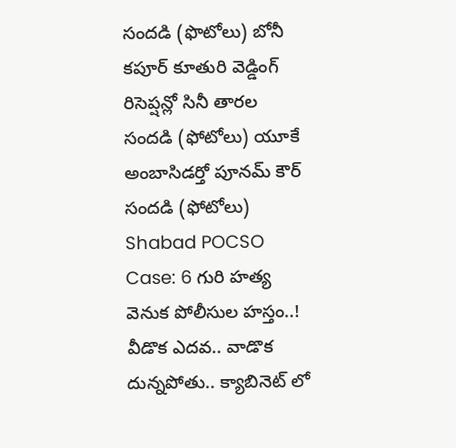సందడి (ఫొటోలు) బోనీ కపూర్ కూతురి వెడ్డింగ్ రిసెప్షన్లో సినీ తారల సందడి (ఫోటోలు) యూకే అంబాసిడర్తో పూనమ్ కౌర్ సందడి (ఫోటోలు) Shabad POCSO Case: 6 గురి హత్య వెనుక పోలీసుల హస్తం..! వీడొక ఎదవ.. వాడొక దున్నపోతు.. క్యాబినెట్ లో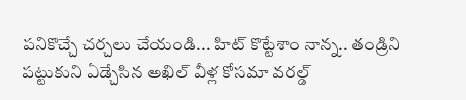పనికొచ్చే చర్చలు చేయండి... హిట్ కొట్టేశాం నాన్న.. తండ్రిని పట్టుకుని ఏడ్చేసిన అఖిల్ వీళ్ల కోసమా వరల్డ్